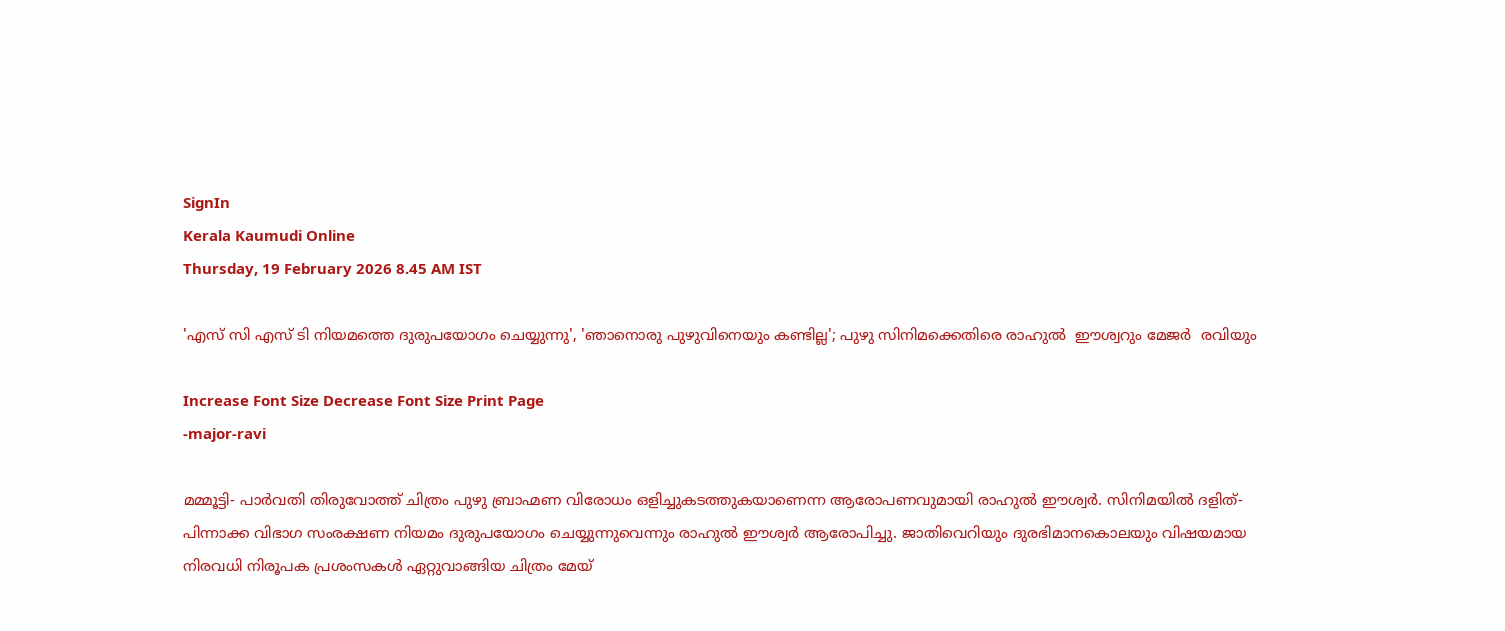SignIn
Kerala Kaumudi Online
Thursday, 19 February 2026 8.45 AM IST

'എസ് സി എസ് ടി നിയമത്തെ ദുരുപയോഗം ചെയ്യുന്നു', 'ഞാനൊരു പുഴുവിനെയും കണ്ടില്ല'; പുഴു സിനിമക്കെതിരെ രാഹുൽ  ഈശ്വറും മേജർ  രവിയും

Increase Font Size Decrease Font Size Print Page
-major-ravi

മമ്മൂട്ടി- പാർവതി തിരുവോത്ത് ചിത്രം പുഴു ബ്രാഹ്മണ വിരോധം ഒളിച്ചുകടത്തുകയാണെന്ന ആരോപണവുമായി രാഹുൽ ഈശ്വർ. സിനിമയിൽ ദളിത്- പിന്നാക്ക വിഭാഗ സംരക്ഷണ നിയമം ദുരുപയോഗം ചെയ്യുന്നുവെന്നും രാഹുൽ ഈശ്വർ ആരോപിച്ചു. ജാതിവെറിയും ദുരഭിമാനകൊലയും വിഷയമായ നിരവധി നിരൂപക പ്രശംസകൾ ഏറ്റുവാങ്ങിയ ചിത്രം മേയ്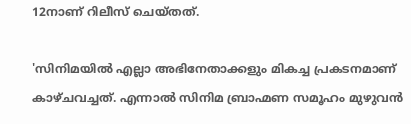12നാണ് റിലീസ് ചെയ്തത്.

'സിനിമയിൽ എല്ലാ അഭിനേതാക്കളും മികച്ച പ്രകടനമാണ് കാഴ്ചവച്ചത്. എന്നാൽ സിനിമ ബ്രാഹ്മണ സമൂഹം മുഴുവൻ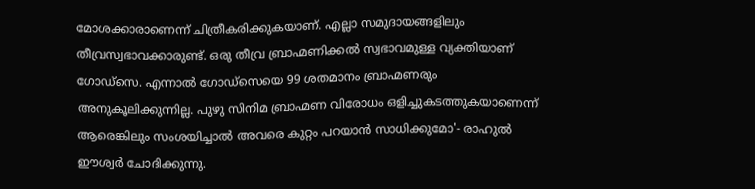മോശക്കാരാണെന്ന് ചിത്രീകരിക്കുകയാണ്. എല്ലാ സമുദായങ്ങളിലും തീവ്രസ്വഭാവക്കാരുണ്ട്. ഒരു തീവ്ര ബ്രാഹ്മണിക്കൽ സ്വഭാവമുള്ള വ്യക്തിയാണ് ഗോഡ്‌സെ. എന്നാൽ ഗോഡ്‌സെയെ 99 ശതമാനം ബ്രാഹ്മണരും അനുകൂലിക്കുന്നില്ല. പുഴു സിനിമ ബ്രാഹ്മണ വിരോധം ഒളിച്ചുകടത്തുകയാണെന്ന് ആരെങ്കിലും സംശയിച്ചാൽ അവരെ കുറ്റം പറയാൻ സാധിക്കുമോ'- രാഹുൽ ഈശ്വർ ചോദിക്കുന്നു.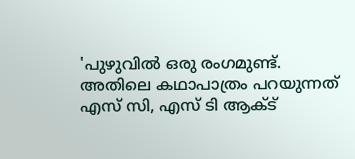'പുഴുവിൽ ഒരു രംഗമുണ്ട്. അതിലെ കഥാപാത്രം പറയുന്നത് എസ് സി, എസ് ടി ആക്ട്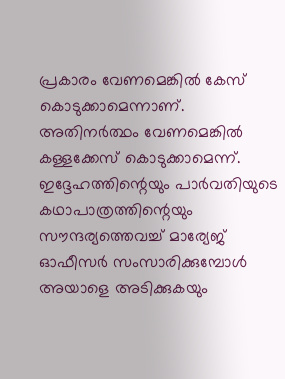പ്രകാരം വേണമെങ്കിൽ കേസ് കൊടുക്കാമെന്നാണ്. അതിനർത്ഥം വേണമെങ്കിൽ കള്ളക്കേസ് കൊടുക്കാമെന്ന്. ഇദ്ദേഹത്തിന്റെയും പാർവതിയുടെ കഥാപാത്രത്തിന്റെയും സൗന്ദര്യത്തെവച്ച് മാര്യേജ് ഓഫീസർ സംസാരിക്കുമ്പോൾ അയാളെ അടിക്കുകയും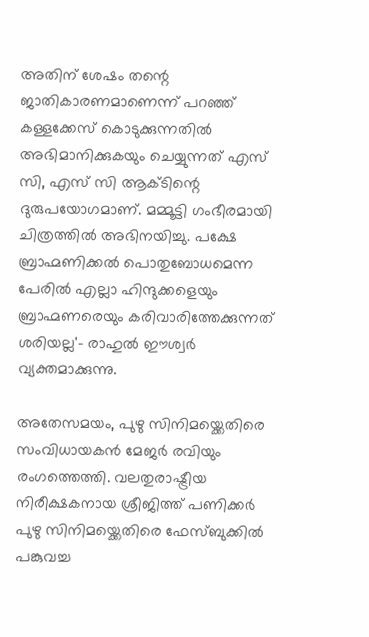അതിന് ശേഷം തന്റെ ജാതികാരണമാണെന്ന് പറ‌ഞ്ഞ് കള്ളക്കേസ് കൊടുക്കുന്നതിൽ അഭിമാനിക്കുകയും ചെയ്യുന്നത് എസ് സി, എസ് സി ആക്ടിന്റെ ദുരുപയോഗമാണ്. മമ്മൂട്ടി ഗംഭീരമായി ചിത്രത്തിൽ അഭിനയിച്ചു. പക്ഷേ ബ്രാഹ്മണിക്കൽ പൊതുബോധമെന്ന പേരിൽ എല്ലാ ഹിന്ദുക്കളെയും ബ്രാഹ്മണരെയും കരിവാരിത്തേക്കുന്നത് ശരിയല്ല'- രാഹുൽ ഈശ്വർ വ്യക്തമാക്കുന്നു.

അതേസമയം, പുഴു സിനിമയ്ക്കെതിരെ സംവിധായകൻ മേജർ രവിയും രംഗത്തെത്തി. വലതുരാഷ്ട്രീയ നിരീക്ഷകനായ ശ്രീജിത്ത് പണിക്കർ പുഴു സിനിമയ്ക്കെതിരെ ഫേസ്ബുക്കിൽ പങ്കുവച്ച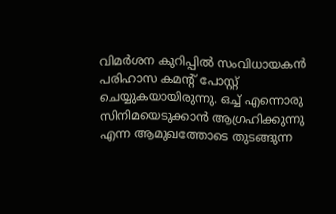വിമർശന കുറിപ്പിൽ സംവിധായകൻ പരിഹാസ കമന്റ് പോസ്റ്റ് ചെയ്യുകയായിരുന്നു. ഒച്ച് എന്നൊരു സിനിമയെടുക്കാൻ ആഗ്രഹിക്കുന്നു എന്ന ആമുഖത്തോടെ തുടങ്ങുന്ന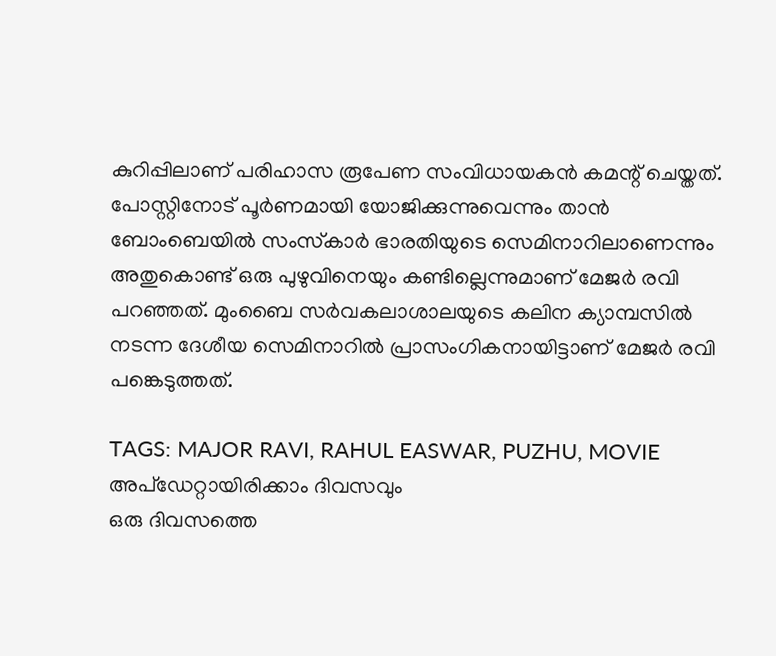കുറിപ്പിലാണ് പരിഹാസ രൂപേണ സംവിധായകൻ കമന്റ് ചെയ്തത്. പോസ്റ്റിനോട് പൂർണമായി യോജിക്കുന്നുവെന്നും താൻ ബോംബെയിൽ സംസ്‌കാർ ഭാരതിയുടെ സെമിനാറിലാണെന്നും അതുകൊണ്ട് ഒരു പുഴുവിനെയും കണ്ടില്ലെന്നുമാണ് മേജർ രവി പറഞ്ഞത്. മുംബൈ സർവകലാശാലയുടെ കലിന ക്യാമ്പസിൽ നടന്ന ദേശീയ സെമിനാറിൽ പ്രാസംഗികനായിട്ടാണ് മേജർ രവി പങ്കെടുത്തത്.

TAGS: MAJOR RAVI, RAHUL EASWAR, PUZHU, MOVIE
അപ്ഡേറ്റായിരിക്കാം ദിവസവും
ഒരു ദിവസത്തെ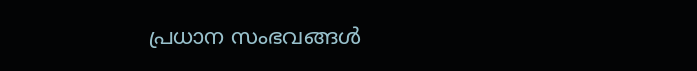പ്രധാന സംഭവങ്ങൾ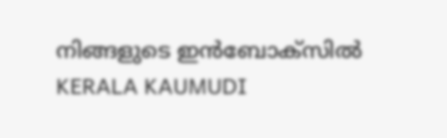നിങ്ങളുടെ ഇൻബോക്സിൽ
KERALA KAUMUDI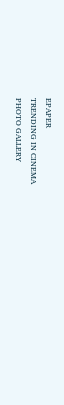EPAPER
TRENDING IN CINEMA
PHOTO GALLERY